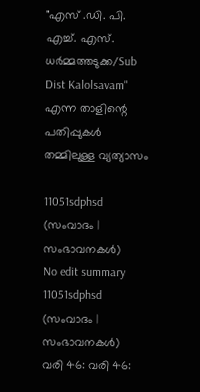"എസ് .ഡി. പി. എച്ച്. എസ്. ധർമ്മത്തടുക്ക/Sub Dist Kalolsavam" എന്ന താളിന്റെ പതിപ്പുകൾ തമ്മിലുള്ള വ്യത്യാസം

11051sdphsd (സംവാദം | സംഭാവനകൾ)
No edit summary
11051sdphsd (സംവാദം | സംഭാവനകൾ)
വരി 46: വരി 46: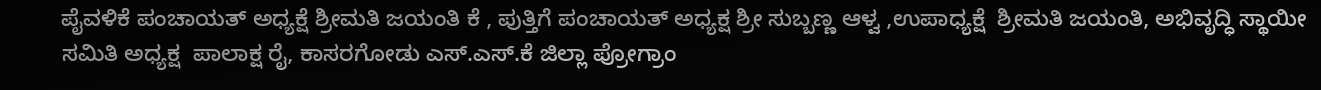ಪೈವಳಿಕೆ ಪಂಚಾಯತ್ ಅಧ್ಯಕ್ಷೆ ಶ್ರೀಮತಿ ಜಯಂತಿ ಕೆ , ಪುತ್ತಿಗೆ ಪಂಚಾಯತ್ ಅಧ್ಯಕ್ಷ ಶ್ರೀ ಸುಬ್ಬಣ್ಣ ಆಳ್ವ ,ಉಪಾಧ್ಯಕ್ಷೆ  ಶ್ರೀಮತಿ ಜಯಂತಿ, ಅಭಿವೃದ್ಧಿ ಸ್ಥಾಯೀ ಸಮಿತಿ ಅಧ್ಯಕ್ಷ  ಪಾಲಾಕ್ಷ ರೈ, ಕಾಸರಗೋಡು ಎಸ್.ಎಸ್.ಕೆ ಜಿಲ್ಲಾ ಪ್ರೋಗ್ರಾಂ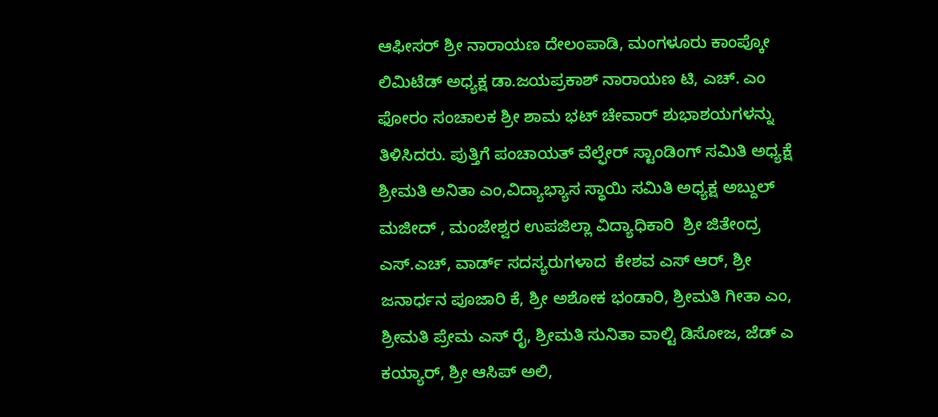ಆಫೀಸರ್ ಶ್ರೀ ನಾರಾಯಣ ದೇಲಂಪಾಡಿ, ಮಂಗಳೂರು ಕಾಂಪ್ಕೋ ಲಿಮಿಟೆಡ್ ಅಧ್ಯಕ್ಷ ಡಾ.ಜಯಪ್ರಕಾಶ್ ನಾರಾಯಣ ಟಿ, ಎಚ್. ಎಂ ಫೋರಂ ಸಂಚಾಲಕ ಶ್ರೀ ಶಾಮ ಭಟ್ ಚೇವಾರ್ ಶುಭಾಶಯಗಳನ್ನು ತಿಳಿಸಿದರು. ಪುತ್ತಿಗೆ ಪಂಚಾಯತ್ ವೆಲ್ಫೇರ್ ಸ್ಟಾಂಡಿಂಗ್ ಸಮಿತಿ ಅಧ್ಯಕ್ಷೆ  ಶ್ರೀಮತಿ ಅನಿತಾ ಎಂ,ವಿದ್ಯಾಭ್ಯಾಸ ಸ್ಥಾಯಿ ಸಮಿತಿ ಅಧ್ಯಕ್ಷ ಅಬ್ದುಲ್ ಮಜೀದ್ , ಮಂಜೇಶ್ವರ ಉಪಜಿಲ್ಲಾ ವಿದ್ಯಾಧಿಕಾರಿ  ಶ್ರೀ ಜಿತೇಂದ್ರ ಎಸ್.ಎಚ್, ವಾರ್ಡ್ ಸದಸ್ಯರುಗಳಾದ  ಕೇಶವ ಎಸ್ ಆರ್, ಶ್ರೀ  ಜನಾರ್ಧನ‌ ಪೂಜಾರಿ ಕೆ, ಶ್ರೀ ಅಶೋಕ ಭಂಡಾರಿ, ಶ್ರೀಮತಿ ಗೀತಾ ಎಂ, ಶ್ರೀಮತಿ ಪ್ರೇಮ ಎಸ್ ರೈ, ಶ್ರೀಮತಿ ಸುನಿತಾ ವಾಲ್ಟಿ ಡಿಸೋಜ, ಜೆಡ್ ಎ ಕಯ್ಯಾರ್, ಶ್ರೀ ಆಸಿಪ್ ಅಲಿ,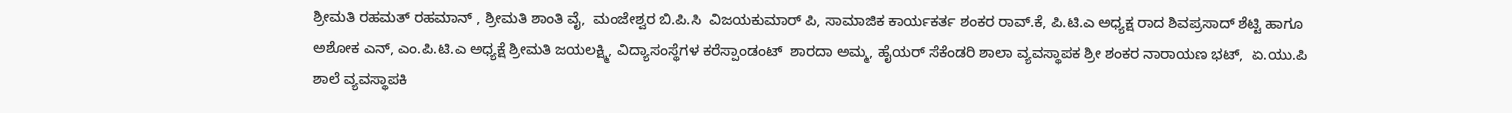ಶ್ರೀಮತಿ ರಹಮತ್ ರಹಮಾನ್ , ಶ್ರೀಮತಿ ಶಾಂತಿ ವೈ,  ಮಂಜೇಶ್ವರ ಬಿ.ಪಿ.ಸಿ  ವಿಜಯಕುಮಾರ್ ಪಿ, ಸಾಮಾಜಿಕ ಕಾರ್ಯಕರ್ತ ಶಂಕರ ರಾವ್.ಕೆ, ಪಿ.ಟಿ.ಎ ಅಧ್ಯಕ್ಷ ರಾದ ಶಿವಪ್ರಸಾದ್ ಶೆಟ್ಟಿ ಹಾಗೂ ಅಶೋಕ ಎನ್, ಎಂ.ಪಿ.ಟಿ.ಎ ಅಧ್ಯಕ್ಷೆ ಶ್ರೀಮತಿ ಜಯಲಕ್ಷ್ಮಿ, ವಿದ್ಯಾಸಂಸ್ಥೆಗಳ ಕರೆಸ್ಪಾಂಡಂಟ್  ಶಾರದಾ ಅಮ್ಮ, ಹೈಯರ್ ಸೆಕೆಂಡರಿ ಶಾಲಾ ವ್ಯವಸ್ಥಾಪಕ ಶ್ರೀ ಶಂಕರ ನಾರಾಯಣ ಭಟ್,  ಏ.ಯು.ಪಿ ಶಾಲೆ ವ್ಯವಸ್ಥಾಪಕಿ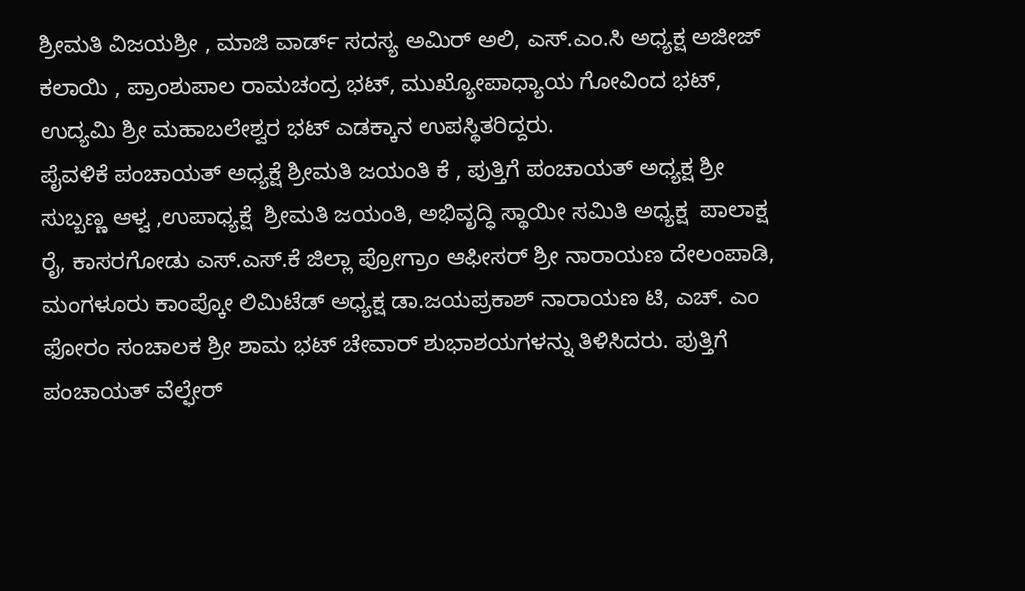ಶ್ರೀಮತಿ ವಿಜಯಶ್ರೀ , ಮಾಜಿ ವಾರ್ಡ್ ಸದಸ್ಯ ಅಮಿರ್ ಅಲಿ, ಎಸ್.ಎಂ.ಸಿ ಅಧ್ಯಕ್ಷ ಅಜೀಜ್ ಕಲಾಯಿ , ಪ್ರಾಂಶುಪಾಲ ರಾಮಚಂದ್ರ ಭಟ್, ಮುಖ್ಯೋಪಾಧ್ಯಾಯ ಗೋವಿಂದ ಭಟ್, ಉದ್ಯಮಿ ಶ್ರೀ ಮಹಾಬಲೇಶ್ವರ ಭಟ್ ಎಡಕ್ಕಾನ ಉಪಸ್ಥಿತರಿದ್ದರು.
ಪೈವಳಿಕೆ ಪಂಚಾಯತ್ ಅಧ್ಯಕ್ಷೆ ಶ್ರೀಮತಿ ಜಯಂತಿ ಕೆ , ಪುತ್ತಿಗೆ ಪಂಚಾಯತ್ ಅಧ್ಯಕ್ಷ ಶ್ರೀ ಸುಬ್ಬಣ್ಣ ಆಳ್ವ ,ಉಪಾಧ್ಯಕ್ಷೆ  ಶ್ರೀಮತಿ ಜಯಂತಿ, ಅಭಿವೃದ್ಧಿ ಸ್ಥಾಯೀ ಸಮಿತಿ ಅಧ್ಯಕ್ಷ  ಪಾಲಾಕ್ಷ ರೈ, ಕಾಸರಗೋಡು ಎಸ್.ಎಸ್.ಕೆ ಜಿಲ್ಲಾ ಪ್ರೋಗ್ರಾಂ ಆಫೀಸರ್ ಶ್ರೀ ನಾರಾಯಣ ದೇಲಂಪಾಡಿ, ಮಂಗಳೂರು ಕಾಂಪ್ಕೋ ಲಿಮಿಟೆಡ್ ಅಧ್ಯಕ್ಷ ಡಾ.ಜಯಪ್ರಕಾಶ್ ನಾರಾಯಣ ಟಿ, ಎಚ್. ಎಂ ಫೋರಂ ಸಂಚಾಲಕ ಶ್ರೀ ಶಾಮ ಭಟ್ ಚೇವಾರ್ ಶುಭಾಶಯಗಳನ್ನು ತಿಳಿಸಿದರು. ಪುತ್ತಿಗೆ ಪಂಚಾಯತ್ ವೆಲ್ಫೇರ್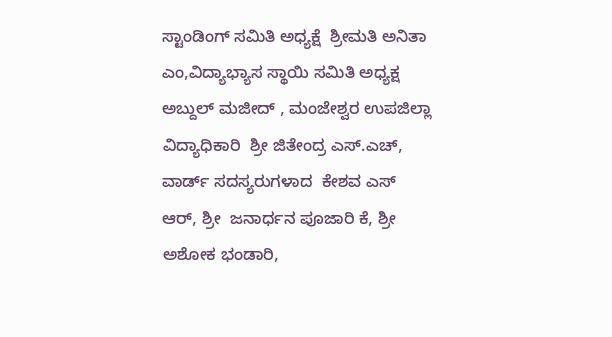ಸ್ಟಾಂಡಿಂಗ್ ಸಮಿತಿ ಅಧ್ಯಕ್ಷೆ  ಶ್ರೀಮತಿ ಅನಿತಾ ಎಂ,ವಿದ್ಯಾಭ್ಯಾಸ ಸ್ಥಾಯಿ ಸಮಿತಿ ಅಧ್ಯಕ್ಷ ಅಬ್ದುಲ್ ಮಜೀದ್ , ಮಂಜೇಶ್ವರ ಉಪಜಿಲ್ಲಾ ವಿದ್ಯಾಧಿಕಾರಿ  ಶ್ರೀ ಜಿತೇಂದ್ರ ಎಸ್.ಎಚ್, ವಾರ್ಡ್ ಸದಸ್ಯರುಗಳಾದ  ಕೇಶವ ಎಸ್ ಆರ್, ಶ್ರೀ  ಜನಾರ್ಧನ‌ ಪೂಜಾರಿ ಕೆ, ಶ್ರೀ ಅಶೋಕ ಭಂಡಾರಿ,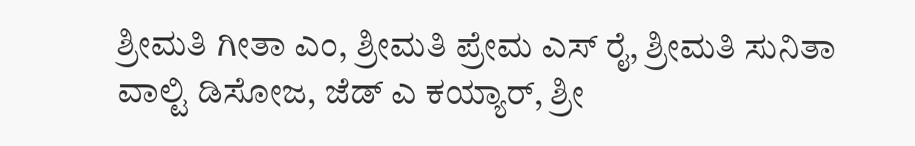ಶ್ರೀಮತಿ ಗೀತಾ ಎಂ, ಶ್ರೀಮತಿ ಪ್ರೇಮ ಎಸ್ ರೈ, ಶ್ರೀಮತಿ ಸುನಿತಾ ವಾಲ್ಟಿ ಡಿಸೋಜ, ಜೆಡ್ ಎ ಕಯ್ಯಾರ್, ಶ್ರೀ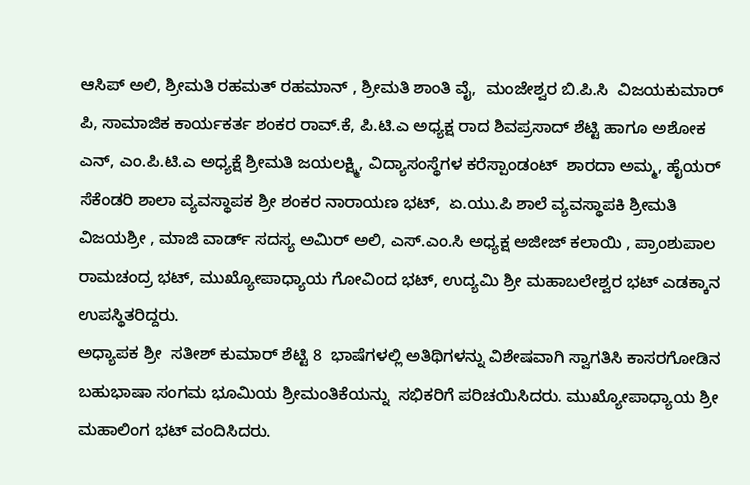ಆಸಿಪ್ ಅಲಿ, ಶ್ರೀಮತಿ ರಹಮತ್ ರಹಮಾನ್ , ಶ್ರೀಮತಿ ಶಾಂತಿ ವೈ,  ಮಂಜೇಶ್ವರ ಬಿ.ಪಿ.ಸಿ  ವಿಜಯಕುಮಾರ್ ಪಿ, ಸಾಮಾಜಿಕ ಕಾರ್ಯಕರ್ತ ಶಂಕರ ರಾವ್.ಕೆ, ಪಿ.ಟಿ.ಎ ಅಧ್ಯಕ್ಷ ರಾದ ಶಿವಪ್ರಸಾದ್ ಶೆಟ್ಟಿ ಹಾಗೂ ಅಶೋಕ ಎನ್, ಎಂ.ಪಿ.ಟಿ.ಎ ಅಧ್ಯಕ್ಷೆ ಶ್ರೀಮತಿ ಜಯಲಕ್ಷ್ಮಿ, ವಿದ್ಯಾಸಂಸ್ಥೆಗಳ ಕರೆಸ್ಪಾಂಡಂಟ್  ಶಾರದಾ ಅಮ್ಮ, ಹೈಯರ್ ಸೆಕೆಂಡರಿ ಶಾಲಾ ವ್ಯವಸ್ಥಾಪಕ ಶ್ರೀ ಶಂಕರ ನಾರಾಯಣ ಭಟ್,  ಏ.ಯು.ಪಿ ಶಾಲೆ ವ್ಯವಸ್ಥಾಪಕಿ ಶ್ರೀಮತಿ ವಿಜಯಶ್ರೀ , ಮಾಜಿ ವಾರ್ಡ್ ಸದಸ್ಯ ಅಮಿರ್ ಅಲಿ, ಎಸ್.ಎಂ.ಸಿ ಅಧ್ಯಕ್ಷ ಅಜೀಜ್ ಕಲಾಯಿ , ಪ್ರಾಂಶುಪಾಲ ರಾಮಚಂದ್ರ ಭಟ್, ಮುಖ್ಯೋಪಾಧ್ಯಾಯ ಗೋವಿಂದ ಭಟ್, ಉದ್ಯಮಿ ಶ್ರೀ ಮಹಾಬಲೇಶ್ವರ ಭಟ್ ಎಡಕ್ಕಾನ ಉಪಸ್ಥಿತರಿದ್ದರು.
ಅಧ್ಯಾಪಕ ಶ್ರೀ  ಸತೀಶ್ ಕುಮಾರ್ ಶೆಟ್ಟಿ 8  ಭಾಷೆಗಳಲ್ಲಿ ಅತಿಥಿಗಳನ್ನು ವಿಶೇಷವಾಗಿ ಸ್ವಾಗತಿಸಿ ಕಾಸರಗೋಡಿನ ಬಹುಭಾಷಾ ಸಂಗಮ ಭೂಮಿಯ ಶ್ರೀಮಂತಿಕೆಯನ್ನು  ಸಭಿಕರಿಗೆ ಪರಿಚಯಿಸಿದರು. ಮುಖ್ಯೋಪಾಧ್ಯಾಯ ಶ್ರೀ  ಮಹಾಲಿಂಗ ಭಟ್ ವಂದಿಸಿದರು‌.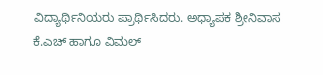ವಿದ್ಯಾರ್ಥಿನಿಯರು ಪ್ರಾರ್ಥಿಸಿದರು. ಅಧ್ಯಾಪಕ ಶ್ರೀನಿವಾಸ ಕೆ.ಎಚ್ ಹಾಗೂ ವಿಮಲ್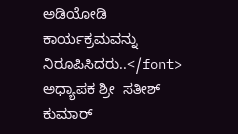ಅಡಿಯೋಡಿ ಕಾರ್ಯಕ್ರಮವನ್ನು ನಿರೂಪಿಸಿದರು..</font>
ಅಧ್ಯಾಪಕ ಶ್ರೀ  ಸತೀಶ್ ಕುಮಾರ್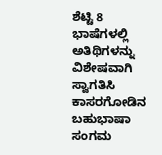ಶೆಟ್ಟಿ 8  ಭಾಷೆಗಳಲ್ಲಿ ಅತಿಥಿಗಳನ್ನು ವಿಶೇಷವಾಗಿ ಸ್ವಾಗತಿಸಿ ಕಾಸರಗೋಡಿನ ಬಹುಭಾಷಾ ಸಂಗಮ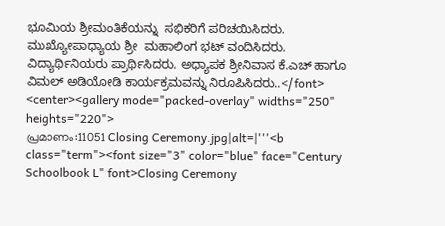ಭೂಮಿಯ ಶ್ರೀಮಂತಿಕೆಯನ್ನು  ಸಭಿಕರಿಗೆ ಪರಿಚಯಿಸಿದರು. ಮುಖ್ಯೋಪಾಧ್ಯಾಯ ಶ್ರೀ  ಮಹಾಲಿಂಗ ಭಟ್ ವಂದಿಸಿದರು‌. ವಿದ್ಯಾರ್ಥಿನಿಯರು ಪ್ರಾರ್ಥಿಸಿದರು. ಅಧ್ಯಾಪಕ ಶ್ರೀನಿವಾಸ ಕೆ.ಎಚ್ ಹಾಗೂ ವಿಮಲ್ ಅಡಿಯೋಡಿ ಕಾರ್ಯಕ್ರಮವನ್ನು ನಿರೂಪಿಸಿದರು..</font>
<center><gallery mode="packed-overlay" widths="250" heights="220">
പ്രമാണം:11051 Closing Ceremony.jpg|alt=|'''<b class="term"><font size="3" color="blue" face="Century Schoolbook L" font>Closing Ceremony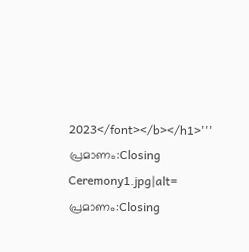2023</font></b></h1>'''
പ്രമാണം:Closing Ceremony1.jpg|alt=
പ്രമാണം:Closing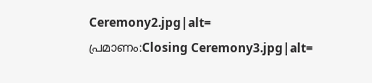Ceremony2.jpg|alt=
പ്രമാണം:Closing Ceremony3.jpg|alt=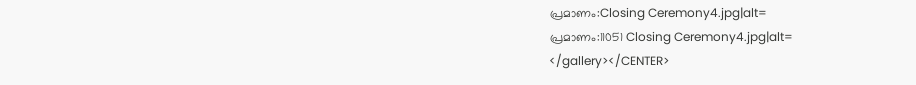പ്രമാണം:Closing Ceremony4.jpg|alt=
പ്രമാണം:11051 Closing Ceremony4.jpg|alt=
</gallery></CENTER>